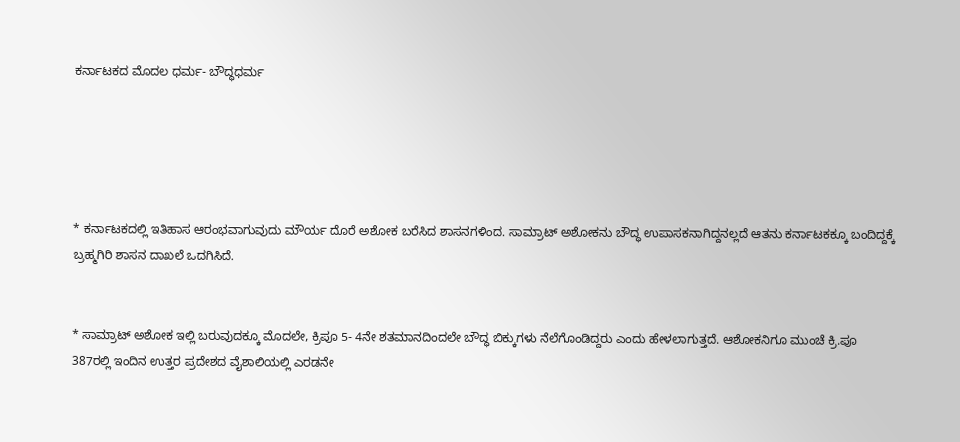ಕರ್ನಾಟಕದ ಮೊದಲ ಧರ್ಮ- ಬೌದ್ಧಧರ್ಮ





* ಕರ್ನಾಟಕದಲ್ಲಿ ಇತಿಹಾಸ ಆರಂಭವಾಗುವುದು ಮೌರ್ಯ ದೊರೆ ಅಶೋಕ ಬರೆಸಿದ ಶಾಸನಗಳಿಂದ. ಸಾಮ್ರಾಟ್‌ ಅಶೋಕನು ಬೌದ್ಧ ಉಪಾಸಕನಾಗಿದ್ದನಲ್ಲದೆ ಆತನು ಕರ್ನಾಟಕಕ್ಕೂ ಬಂದಿದ್ದಕ್ಕೆ ಬ್ರಹ್ಮಗಿರಿ ಶಾಸನ ದಾಖಲೆ ಒದಗಿಸಿದೆ.


* ಸಾಮ್ರಾಟ್‌ ಅಶೋಕ ಇಲ್ಲಿ ಬರುವುದಕ್ಕೂ ಮೊದಲೇ, ಕ್ರಿಪೂ 5- 4ನೇ ಶತಮಾನದಿಂದಲೇ ಬೌದ್ಧ ಬಿಕ್ಕುಗಳು ನೆಲೆಗೊಂಡಿದ್ದರು ಎಂದು ಹೇಳಲಾಗುತ್ತದೆ. ಆಶೋಕನಿಗೂ ಮುಂಚೆ ‌ಕ್ರಿ.ಪೂ 387ರಲ್ಲಿ ಇಂದಿನ ಉತ್ತರ ಪ್ರದೇಶದ ವೈಶಾಲಿಯಲ್ಲಿ ಎರಡನೇ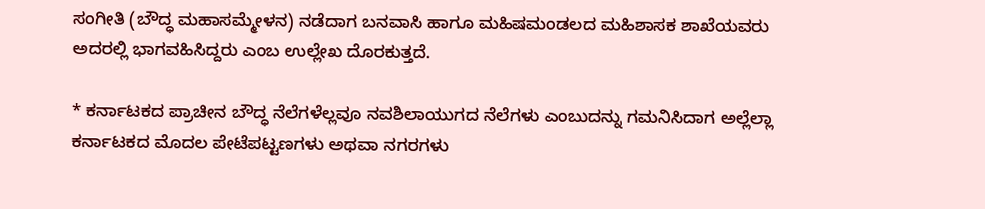ಸಂಗೀತಿ (ಬೌದ್ಧ ಮಹಾಸಮ್ಮೇಳನ) ನಡೆದಾಗ ಬನವಾಸಿ ಹಾಗೂ ಮಹಿಷಮಂಡಲದ ಮಹಿಶಾಸಕ ಶಾಖೆಯವರು ಅದರಲ್ಲಿ ಭಾಗವಹಿಸಿದ್ದರು ಎಂಬ ಉಲ್ಲೇಖ ದೊರಕುತ್ತದೆ.

* ಕರ್ನಾಟಕದ ಪ್ರಾಚೀನ ಬೌದ್ಧ ನೆಲೆಗಳೆಲ್ಲವೂ ನವಶಿಲಾಯುಗದ ನೆಲೆಗಳು ಎಂಬುದನ್ನು ಗಮನಿಸಿದಾಗ ಅಲ್ಲೆಲ್ಲಾ ಕರ್ನಾಟಕದ ಮೊದಲ ಪೇಟೆಪಟ್ಟಣಗಳು ಅಥವಾ ನಗರಗಳು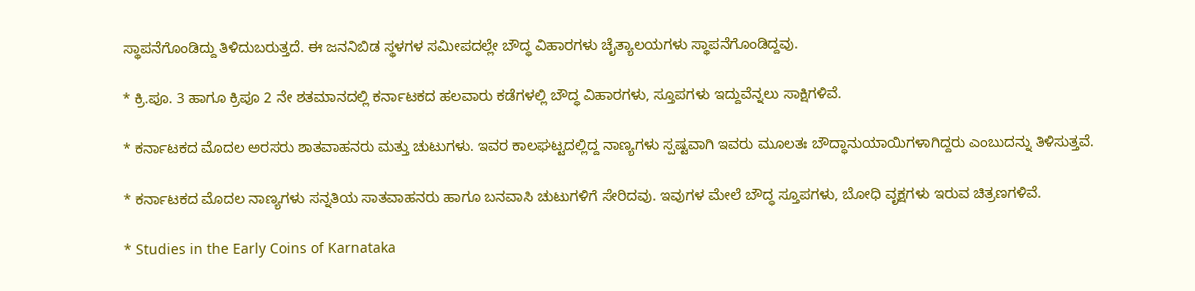ಸ್ಥಾಪನೆಗೊಂಡಿದ್ದು ತಿಳಿದುಬರುತ್ತದೆ. ಈ ಜನನಿಬಿಡ ಸ್ಥಳಗಳ ಸಮೀಪದಲ್ಲೇ ಬೌದ್ಧ ವಿಹಾರಗಳು ಚೈತ್ಯಾಲಯಗಳು ಸ್ಥಾಪನೆಗೊಂಡಿದ್ದವು.

* ಕ್ರಿ.ಪೂ. 3 ಹಾಗೂ ಕ್ರಿಪೂ 2 ನೇ ಶತಮಾನದಲ್ಲಿ ಕರ್ನಾಟಕದ ಹಲವಾರು ಕಡೆಗಳಲ್ಲಿ ಬೌದ್ಧ ವಿಹಾರಗಳು, ಸ್ತೂಪಗಳು ಇದ್ದುವೆನ್ನಲು ಸಾಕ್ಷಿಗಳಿವೆ.

* ಕರ್ನಾಟಕದ ಮೊದಲ ಅರಸರು ಶಾತವಾಹನರು ಮತ್ತು ಚುಟುಗಳು. ಇವರ ಕಾಲಘಟ್ಟದಲ್ಲಿದ್ದ ನಾಣ್ಯಗಳು ಸ್ಪಷ್ಟವಾಗಿ ಇವರು ಮೂಲತಃ ಬೌದ್ಧಾನುಯಾಯಿಗಳಾಗಿದ್ದರು ಎಂಬುದನ್ನು ತಿಳಿಸುತ್ತವೆ.

* ಕರ್ನಾಟಕದ ಮೊದಲ ನಾಣ್ಯಗಳು ಸನ್ನತಿಯ ಸಾತವಾಹನರು ಹಾಗೂ ಬನವಾಸಿ ಚುಟುಗಳಿಗೆ ಸೇರಿದವು. ಇವುಗಳ ಮೇಲೆ ಬೌದ್ಧ ಸ್ತೂಪಗಳು, ಬೋಧಿ ವೃಕ್ಷಗಳು ಇರುವ ಚಿತ್ರಣಗಳಿವೆ.

* Studies in the Early Coins of Karnataka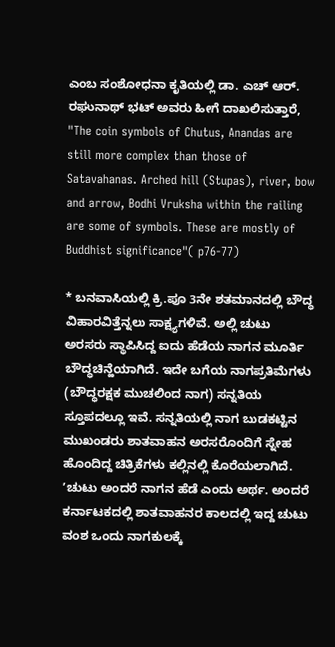ಎಂಬ ಸಂಶೋಧನಾ ಕೃತಿಯಲ್ಲಿ ಡಾ. ಎಚ್‌ ಆರ್. ರಘುನಾಥ್‌ ಭಟ್‌ ಅವರು ಹೀಗೆ ದಾಖಲಿಸುತ್ತಾರೆ, "The coin symbols of Chutus, Anandas are still more complex than those of Satavahanas. Arched hill (Stupas), river, bow and arrow, Bodhi Vruksha within the railing are some of symbols. These are mostly of Buddhist significance"( p76-77)

* ಬನವಾಸಿಯಲ್ಲಿ ಕ್ರಿ.ಪೂ 3ನೇ ಶತಮಾನದಲ್ಲಿ ಬೌದ್ಧ ವಿಹಾರವಿತ್ತೆನ್ನಲು ಸಾಕ್ಷ್ಯಗಳಿವೆ. ಅಲ್ಲಿ ಚುಟು ಅರಸರು ಸ್ಥಾಪಿಸಿದ್ದ ಐದು ಹೆಡೆಯ ನಾಗನ ಮೂರ್ತಿ ಬೌದ್ಧಚಿನ್ಹೆಯಾಗಿದೆ. ಇದೇ ಬಗೆಯ ನಾಗಪ್ರತಿಮೆಗಳು (ಬೌದ್ಧರಕ್ಷಕ ಮುಚಲಿಂದ ನಾಗ) ಸನ್ನತಿಯ ಸ್ತೂಪದಲ್ಲೂ ಇವೆ. ಸನ್ನತಿಯಲ್ಲಿ ನಾಗ ಬುಡಕಟ್ಟಿನ ಮುಖಂಡರು ಶಾತವಾಹನ ಅರಸರೊಂದಿಗೆ ಸ್ನೇಹ ಹೊಂದಿದ್ದ ಚಿತ್ರಿಕೆಗಳು ಕಲ್ಲಿನಲ್ಲಿ ಕೊರೆಯಲಾಗಿದೆ. ʼಚುಟು ಅಂದರೆ ನಾಗನ ಹೆಡೆ ಎಂದು ಅರ್ಥ. ಅಂದರೆ ಕರ್ನಾಟಕದಲ್ಲಿ ಶಾತವಾಹನರ ಕಾಲದಲ್ಲಿ ಇದ್ದ ಚುಟು ವಂಶ ಒಂದು ನಾಗಕುಲಕ್ಕೆ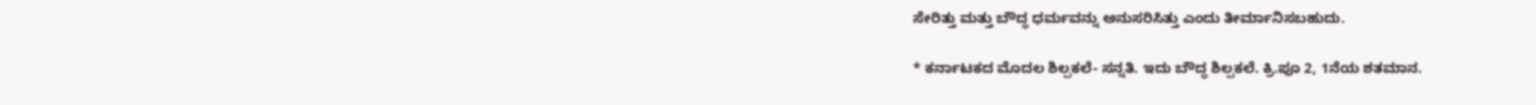ಸೇರಿತ್ತು ಮತ್ತು ಬೌದ್ಧ ಧರ್ಮವನ್ನು ಅನುಸರಿಸಿತ್ತು ಎಂದು ತೀರ್ಮಾನಿಸಬಹುದು.

* ಕರ್ನಾಟಕದ ಮೊದಲ ಶಿಲ್ಪಕಲೆ- ಸನ್ನತಿ. ಇದು ಬೌದ್ಧ ಶಿಲ್ಪಕಲೆ. ಕ್ರಿ.ಪೂ 2, 1ನೆಯ ಶತಮಾನ.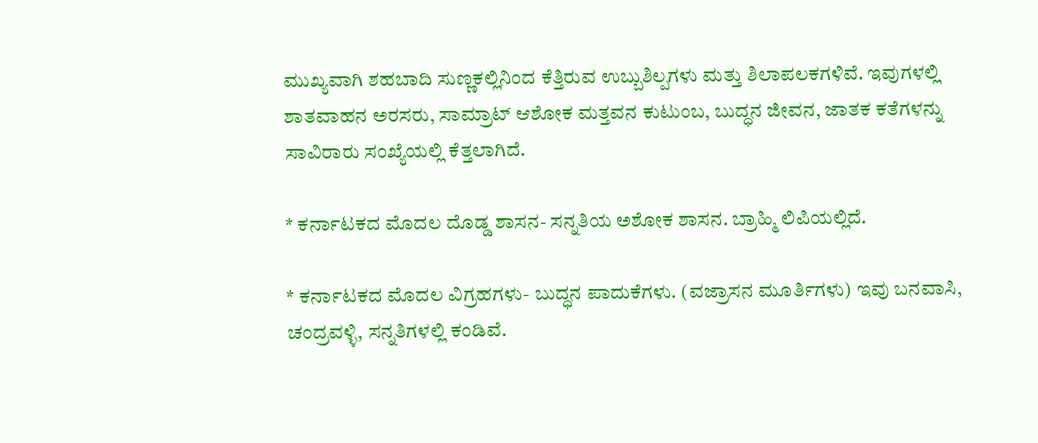ಮುಖ್ಯವಾಗಿ ಶಹಬಾದಿ ಸುಣ್ಣಕಲ್ಲಿನಿಂದ ಕೆತ್ತಿರುವ ಉಬ್ಬುಶಿಲ್ಪಗಳು ಮತ್ತು ಶಿಲಾಪಲಕಗಳಿವೆ. ಇವುಗಳಲ್ಲಿ ಶಾತವಾಹನ ಅರಸರು, ಸಾಮ್ರಾಟ್‌ ಆಶೋಕ ಮತ್ತವನ ಕುಟುಂಬ, ಬುದ್ಧನ ಜೀವನ, ಜಾತಕ ಕತೆಗಳನ್ನು ಸಾವಿರಾರು ಸಂಖ್ಯೆಯಲ್ಲಿ ಕೆತ್ತಲಾಗಿದೆ.

* ಕರ್ನಾಟಕದ ಮೊದಲ ದೊಡ್ಡ ಶಾಸನ- ಸನ್ನತಿಯ ಅಶೋಕ ಶಾಸನ. ಬ್ರಾಹ್ಮಿ ಲಿಪಿಯಲ್ಲಿದೆ.

* ಕರ್ನಾಟಕದ ಮೊದಲ ವಿಗ್ರಹಗಳು- ಬುದ್ಧನ ಪಾದುಕೆಗಳು. (ವಜ್ರಾಸನ ಮೂರ್ತಿಗಳು) ಇವು ಬನವಾಸಿ, ಚಂದ್ರವಳ್ಳಿ, ಸನ್ನತಿಗಳಲ್ಲಿ ಕಂಡಿವೆ.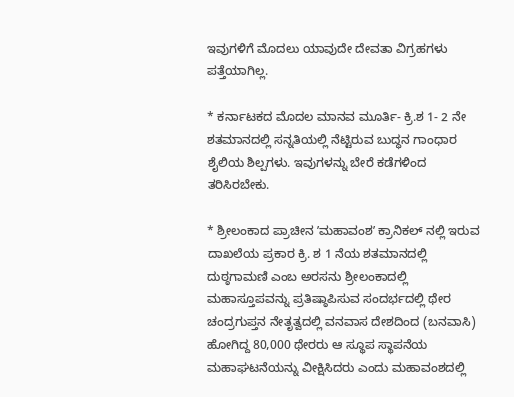ಇವುಗಳಿಗೆ ಮೊದಲು ಯಾವುದೇ ದೇವತಾ ವಿಗ್ರಹಗಳು ಪತ್ತೆಯಾಗಿಲ್ಲ.

* ಕರ್ನಾಟಕದ ಮೊದಲ ಮಾನವ ಮೂರ್ತಿ- ಕ್ರಿ.ಶ 1- 2 ನೇ ಶತಮಾನದಲ್ಲಿ ಸನ್ನತಿಯಲ್ಲಿ ನೆಟ್ಟಿರುವ ಬುದ್ಧನ ಗಾಂಧಾರ ಶೈಲಿಯ ಶಿಲ್ಪಗಳು. ಇವುಗಳನ್ನು ಬೇರೆ ಕಡೆಗಳಿಂದ ತರಿಸಿರಬೇಕು.

* ಶ್ರೀಲಂಕಾದ ಪ್ರಾಚೀನ ʼಮಹಾವಂಶʼ ಕ್ರಾನಿಕಲ್‌ ನಲ್ಲಿ ಇರುವ ದಾಖಲೆಯ ಪ್ರಕಾರ ಕ್ರಿ. ಶ 1 ನೆಯ ಶತಮಾನದಲ್ಲಿ ದುಠ್ಠಗಾಮಣಿ ಎಂಬ ಅರಸನು ಶ್ರೀಲಂಕಾದಲ್ಲಿ ಮಹಾಸ್ತೂಪವನ್ನು ಪ್ರತಿಷ್ಠಾಪಿಸುವ ಸಂದರ್ಭದಲ್ಲಿ ಥೇರ ಚಂದ್ರಗುಪ್ತನ ನೇತೃತ್ವದಲ್ಲಿ ವನವಾಸ ದೇಶದಿಂದ (ಬನವಾಸಿ) ಹೋಗಿದ್ದ 80,000 ಥೇರರು ಆ ಸ್ಥೂಪ ಸ್ಥಾಪನೆಯ ಮಹಾಘಟನೆಯನ್ನು ವೀಕ್ಷಿಸಿದರು ಎಂದು ಮಹಾವಂಶದಲ್ಲಿ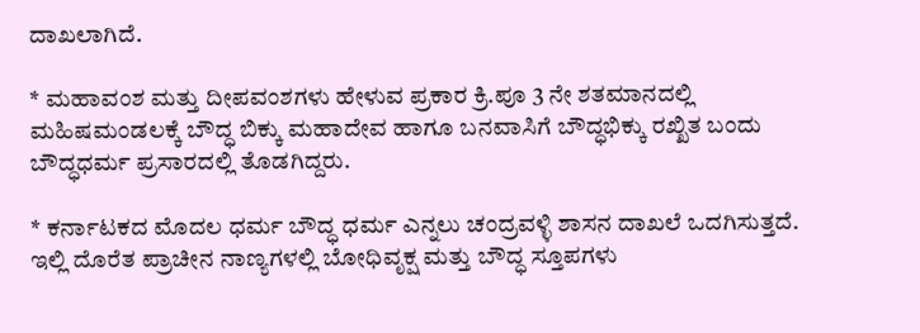ದಾಖಲಾಗಿದೆ.

* ಮಹಾವಂಶ ಮತ್ತು ದೀಪವಂಶಗಳು ಹೇಳುವ ಪ್ರಕಾರ ಕ್ರಿ.ಪೂ 3 ನೇ ಶತಮಾನದಲ್ಲಿ ಮಹಿಷಮಂಡಲಕ್ಕೆ ಬೌದ್ಧ ಬಿಕ್ಕು ಮಹಾದೇವ ಹಾಗೂ ಬನವಾಸಿಗೆ ಬೌದ್ಧಭಿಕ್ಕು ರಖ್ಖಿತ ಬಂದು ಬೌದ್ಧಧರ್ಮ ಪ್ರಸಾರದಲ್ಲಿ ತೊಡಗಿದ್ದರು.

* ಕರ್ನಾಟಕದ ಮೊದಲ ಧರ್ಮ ಬೌದ್ಧ ಧರ್ಮ ಎನ್ನಲು ಚಂದ್ರವಳ್ಳಿ ಶಾಸನ ದಾಖಲೆ ಒದಗಿಸುತ್ತದೆ. ಇಲ್ಲಿ ದೊರೆತ ಪ್ರಾಚೀನ ನಾಣ್ಯಗಳಲ್ಲಿ ಬೋಧಿವೃಕ್ಷ ಮತ್ತು ಬೌದ್ಧ ಸ್ತೂಪಗಳು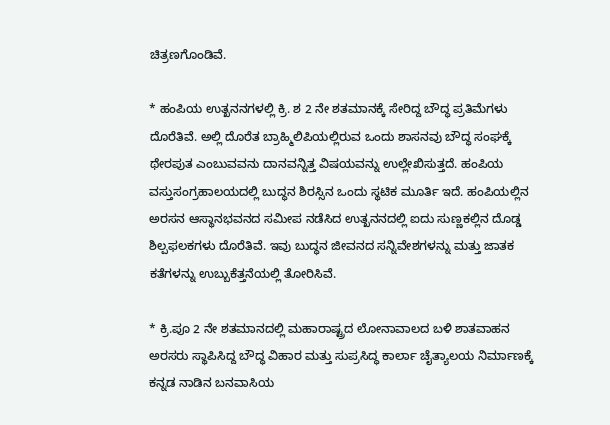ಚಿತ್ರಣಗೊಂಡಿವೆ.

* ಹಂಪಿಯ ಉತ್ಖನನಗಳಲ್ಲಿ ಕ್ರಿ. ಶ 2 ನೇ ಶತಮಾನಕ್ಕೆ ಸೇರಿದ್ದ ಬೌದ್ಧ ಪ್ರತಿಮೆಗಳು ದೊರೆತಿವೆ. ಅಲ್ಲಿ ದೊರೆತ ಬ್ರಾಹ್ಮಿಲಿಪಿಯಲ್ಲಿರುವ ಒಂದು ಶಾಸನವು ಬೌದ್ಧ ಸಂಘಕ್ಕೆ ಥೇರಪುತ ಎಂಬುವವನು ದಾನವನ್ನಿತ್ತ ವಿಷಯವನ್ನು ಉಲ್ಲೇಖಿಸುತ್ತದೆ. ಹಂಪಿಯ ವಸ್ತುಸಂಗ್ರಹಾಲಯದಲ್ಲಿ ಬುದ್ಧನ ಶಿರಸ್ಸಿನ ಒಂದು ಸ್ಥಟಿಕ ಮೂರ್ತಿ ಇದೆ. ಹಂಪಿಯಲ್ಲಿನ ಅರಸನ ಆಸ್ಥಾನಭವನದ ಸಮೀಪ ನಡೆಸಿದ ಉತ್ಖನನದಲ್ಲಿ ಐದು ಸುಣ್ಣಕಲ್ಲಿನ ದೊಡ್ಡ ಶಿಲ್ಪಫಲಕಗಳು ದೊರೆತಿವೆ. ಇವು ಬುದ್ಧನ ಜೀವನದ ಸನ್ನಿವೇಶಗಳನ್ನು ಮತ್ತು ಜಾತಕ ಕತೆಗಳನ್ನು ಉಬ್ಬುಕೆತ್ತನೆಯಲ್ಲಿ ತೋರಿಸಿವೆ.

* ಕ್ರಿ.ಪೂ 2 ನೇ ಶತಮಾನದಲ್ಲಿ ಮಹಾರಾಷ್ಟ್ರದ ಲೋನಾವಾಲದ ಬಳಿ ಶಾತವಾಹನ ಅರಸರು ಸ್ಥಾಪಿಸಿದ್ದ ಬೌದ್ಧ ವಿಹಾರ ಮತ್ತು ಸುಪ್ರಸಿದ್ಧ ಕಾರ್ಲಾ ಚೈತ್ಯಾಲಯ ನಿರ್ಮಾಣಕ್ಕೆ ಕನ್ನಡ ನಾಡಿನ ಬನವಾಸಿಯ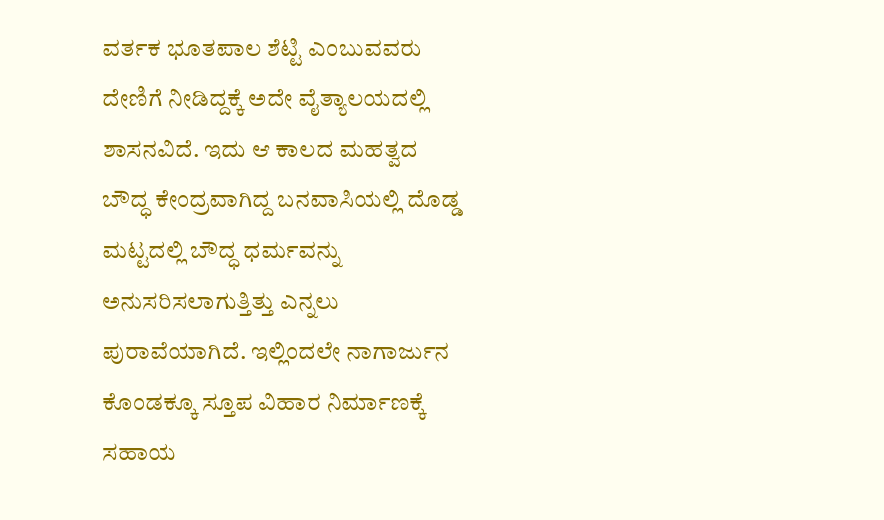ವರ್ತಕ ಭೂತಪಾಲ ಶೆಟ್ಟಿ ಎಂಬುವವರು ದೇಣಿಗೆ ನೀಡಿದ್ದಕ್ಕೆ ಅದೇ ವೈತ್ಯಾಲಯದಲ್ಲಿ ಶಾಸನವಿದೆ. ಇದು ಆ ಕಾಲದ ಮಹತ್ವದ ಬೌದ್ಧ ಕೇಂದ್ರವಾಗಿದ್ದ ಬನವಾಸಿಯಲ್ಲಿ ದೊಡ್ಡ ಮಟ್ಟದಲ್ಲಿ ಬೌದ್ಧ ಧರ್ಮವನ್ನು ಅನುಸರಿಸಲಾಗುತ್ತಿತ್ತು ಎನ್ನಲು ಪುರಾವೆಯಾಗಿದೆ. ಇಲ್ಲಿಂದಲೇ ನಾಗಾರ್ಜುನ ಕೊಂಡಕ್ಕೂ ಸ್ತೂಪ ವಿಹಾರ ನಿರ್ಮಾಣಕ್ಕೆ ಸಹಾಯ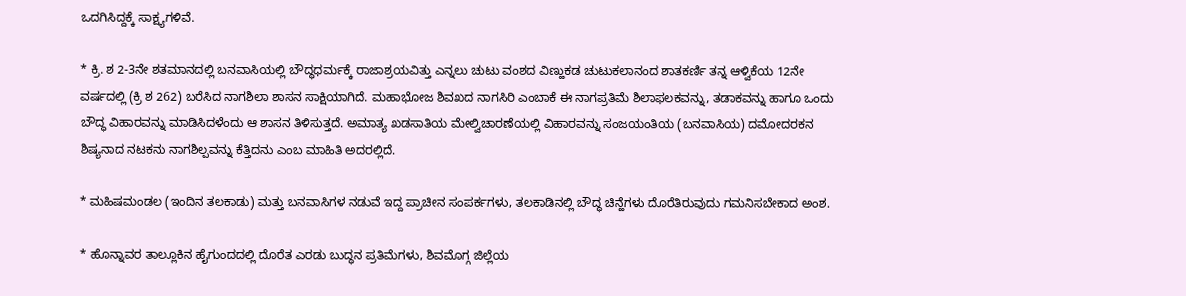ಒದಗಿಸಿದ್ದಕ್ಕೆ ಸಾಕ್ಷ್ಯಗಳಿವೆ.

* ಕ್ರಿ. ಶ 2-3ನೇ ಶತಮಾನದಲ್ಲಿ ಬನವಾಸಿಯಲ್ಲಿ ಬೌದ್ಧಧರ್ಮಕ್ಕೆ ರಾಜಾಶ್ರಯವಿತ್ತು ಎನ್ನಲು ಚುಟು ವಂಶದ ವಿಣ್ಹುಕಡ ಚುಟುಕಲಾನಂದ ಶಾತಕರ್ಣಿ ತನ್ನ ಆಳ್ವಿಕೆಯ 12ನೇ ವರ್ಷದಲ್ಲಿ (ಕ್ರಿ ಶ 262) ಬರೆಸಿದ ನಾಗಶಿಲಾ ಶಾಸನ ಸಾಕ್ಷಿಯಾಗಿದೆ. ಮಹಾಭೋಜ ಶಿವಖದ ನಾಗಸಿರಿ ಎಂಬಾಕೆ ಈ ನಾಗಪ್ರತಿಮೆ ಶಿಲಾಫಲಕವನ್ನು, ತಡಾಕವನ್ನು ಹಾಗೂ ಒಂದು ಬೌದ್ಧ ವಿಹಾರವನ್ನು ಮಾಡಿಸಿದಳೆಂದು ಆ ಶಾಸನ ತಿಳಿಸುತ್ತದೆ. ಅಮಾತ್ಯ ಖಡಸಾತಿಯ ಮೇಲ್ವಿಚಾರಣೆಯಲ್ಲಿ ವಿಹಾರವನ್ನು ಸಂಜಯಂತಿಯ (ಬನವಾಸಿಯ) ದಮೋದರಕನ ಶಿಷ್ಯನಾದ ನಟಕನು ನಾಗಶಿಲ್ಪವನ್ನು ಕೆತ್ತಿದನು ಎಂಬ ಮಾಹಿತಿ ಅದರಲ್ಲಿದೆ.

* ಮಹಿಷಮಂಡಲ (ಇಂದಿನ ತಲಕಾಡು) ಮತ್ತು ಬನವಾಸಿಗಳ ನಡುವೆ ಇದ್ದ ಪ್ರಾಚೀನ ಸಂಪರ್ಕಗಳು, ತಲಕಾಡಿನಲ್ಲಿ ಬೌದ್ಧ ಚಿನ್ಹೆಗಳು ದೊರೆತಿರುವುದು ಗಮನಿಸಬೇಕಾದ ಅಂಶ.

* ಹೊನ್ನಾವರ ತಾಲ್ಲೂಕಿನ ಹೈಗುಂದದಲ್ಲಿ ದೊರೆತ ಎರಡು ಬುದ್ಧನ ಪ್ರತಿಮೆಗಳು, ಶಿವಮೊಗ್ಗ ಜಿಲ್ಲೆಯ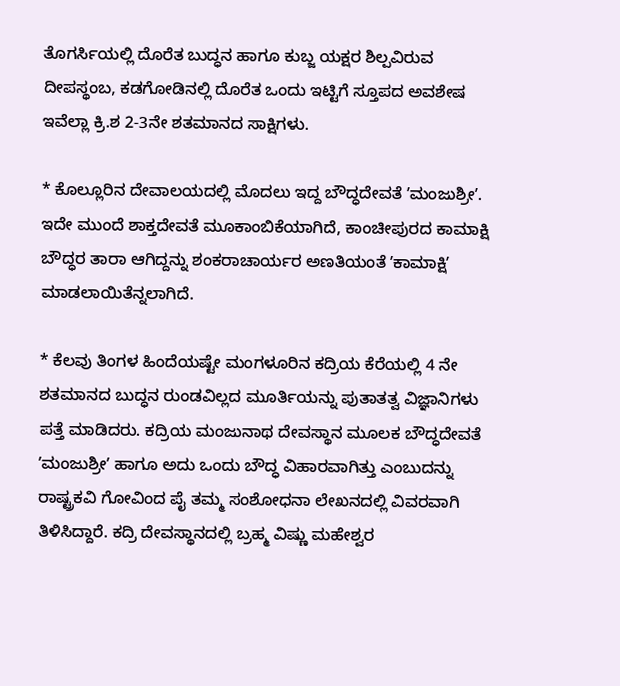ತೊಗರ್ಸಿಯಲ್ಲಿ ದೊರೆತ ಬುದ್ಧನ ಹಾಗೂ ಕುಬ್ಜ ಯಕ್ಷರ ಶಿಲ್ಪವಿರುವ ದೀಪಸ್ಥಂಬ, ಕಡಗೋಡಿನಲ್ಲಿ ದೊರೆತ ಒಂದು ಇಟ್ಟಿಗೆ ಸ್ತೂಪದ ಅವಶೇಷ ಇವೆಲ್ಲಾ ಕ್ರಿ.ಶ 2-3ನೇ ಶತಮಾನದ ಸಾಕ್ಷಿಗಳು.

* ಕೊಲ್ಲೂರಿನ ದೇವಾಲಯದಲ್ಲಿ ಮೊದಲು ಇದ್ದ ಬೌದ್ಧದೇವತೆ ʼಮಂಜುಶ್ರೀʼ. ಇದೇ ಮುಂದೆ ಶಾಕ್ತದೇವತೆ ಮೂಕಾಂಬಿಕೆಯಾಗಿದೆ, ಕಾಂಚೀಪುರದ ಕಾಮಾಕ್ಷಿ ಬೌದ್ಧರ ತಾರಾ ಆಗಿದ್ದನ್ನು ಶಂಕರಾಚಾರ್ಯರ ಅಣತಿಯಂತೆ ʼಕಾಮಾಕ್ಷಿʼ ಮಾಡಲಾಯಿತೆನ್ನಲಾಗಿದೆ.

* ಕೆಲವು ತಿಂಗಳ ಹಿಂದೆಯಷ್ಟೇ ಮಂಗಳೂರಿನ ಕದ್ರಿಯ ಕೆರೆಯಲ್ಲಿ 4 ನೇ ಶತಮಾನದ ಬುದ್ಧನ ರುಂಡವಿಲ್ಲದ ಮೂರ್ತಿಯನ್ನು ಪುತಾತತ್ವ ವಿಜ್ಞಾನಿಗಳು ಪತ್ತೆ ಮಾಡಿದರು. ಕದ್ರಿಯ ಮಂಜುನಾಥ ದೇವಸ್ಥಾನ ಮೂಲಕ ಬೌದ್ಧದೇವತೆ ʼಮಂಜುಶ್ರೀʼ ಹಾಗೂ ಅದು ಒಂದು ಬೌದ್ಧ ವಿಹಾರವಾಗಿತ್ತು ಎಂಬುದನ್ನು ರಾಷ್ಟ್ರಕವಿ ಗೋವಿಂದ ಪೈ ತಮ್ಮ ಸಂಶೋಧನಾ ಲೇಖನದಲ್ಲಿ ವಿವರವಾಗಿ ತಿಳಿಸಿದ್ದಾರೆ. ಕದ್ರಿ ದೇವಸ್ಥಾನದಲ್ಲಿ ಬ್ರಹ್ಮ ವಿಷ್ಣು ಮಹೇಶ್ವರ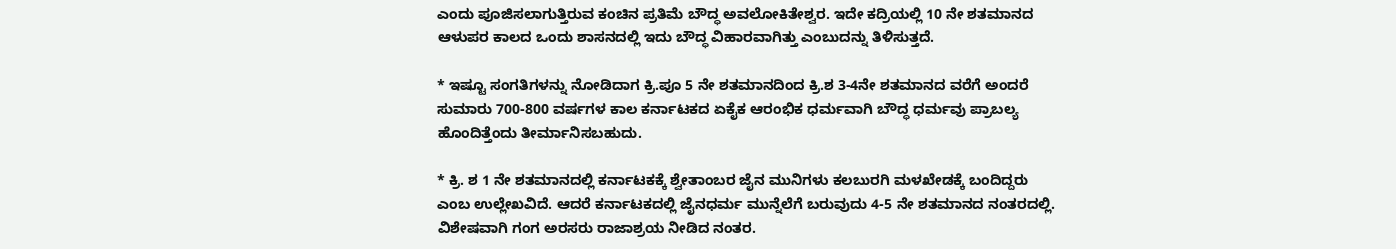ಎಂದು ಪೂಜಿಸಲಾಗುತ್ತಿರುವ ಕಂಚಿನ ಪ್ರತಿಮೆ ಬೌದ್ಧ ಅವಲೋಕಿತೇಶ್ವರ. ಇದೇ ಕದ್ರಿಯಲ್ಲಿ 10 ನೇ ಶತಮಾನದ ಆಳುಪರ ಕಾಲದ ಒಂದು ಶಾಸನದಲ್ಲಿ ಇದು ಬೌದ್ಧ ವಿಹಾರವಾಗಿತ್ತು ಎಂಬುದನ್ನು ತಿಳಿಸುತ್ತದೆ.

* ಇಷ್ಟೂ ಸಂಗತಿಗಳನ್ನು ನೋಡಿದಾಗ ಕ್ರಿ.ಪೂ 5 ನೇ ಶತಮಾನದಿಂದ ಕ್ರಿ.ಶ 3-4ನೇ ಶತಮಾನದ ವರೆಗೆ ಅಂದರೆ ಸುಮಾರು 700-800 ವರ್ಷಗಳ ಕಾಲ ಕರ್ನಾಟಕದ ಏಕೈಕ ಆರಂಭಿಕ ಧರ್ಮವಾಗಿ ಬೌದ್ಧ ಧರ್ಮವು ಪ್ರಾಬಲ್ಯ ಹೊಂದಿತ್ತೆಂದು ತೀರ್ಮಾನಿಸಬಹುದು.

* ಕ್ರಿ. ಶ 1 ನೇ ಶತಮಾನದಲ್ಲಿ ಕರ್ನಾಟಕಕ್ಕೆ ಶ್ವೇತಾಂಬರ ಜೈನ ಮುನಿಗಳು ಕಲಬುರಗಿ ಮಳಖೇಡಕ್ಕೆ ಬಂದಿದ್ದರು ಎಂಬ ಉಲ್ಲೇಖವಿದೆ. ಆದರೆ ಕರ್ನಾಟಕದಲ್ಲಿ ಜೈನಧರ್ಮ ಮುನ್ನೆಲೆಗೆ ಬರುವುದು 4-5 ನೇ ಶತಮಾನದ ನಂತರದಲ್ಲಿ. ವಿಶೇಷವಾಗಿ ಗಂಗ ಅರಸರು ರಾಜಾಶ್ರಯ ನೀಡಿದ ನಂತರ.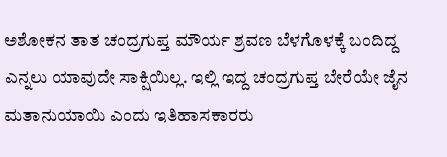ಅಶೋಕನ ತಾತ ಚಂದ್ರಗುಪ್ತ ಮೌರ್ಯ ಶ್ರವಣ ಬೆಳಗೊಳಕ್ಕೆ ಬಂದಿದ್ದ ಎನ್ನಲು ಯಾವುದೇ ಸಾಕ್ಷಿಯಿಲ್ಲ. ಇಲ್ಲಿ ಇದ್ದ ಚಂದ್ರಗುಪ್ತ ಬೇರೆಯೇ ಜೈನ ಮತಾನುಯಾಯಿ ಎಂದು ಇತಿಹಾಸಕಾರರು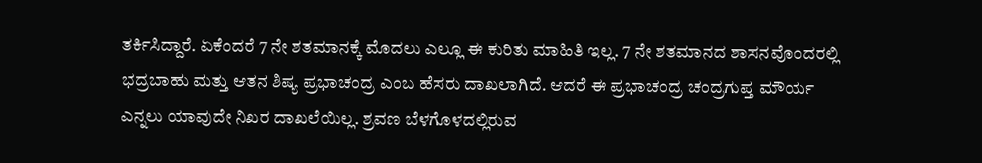ತರ್ಕಿಸಿದ್ದಾರೆ. ಏಕೆಂದರೆ 7 ನೇ ಶತಮಾನಕ್ಕೆ ಮೊದಲು ಎಲ್ಲೂ ಈ ಕುರಿತು ಮಾಹಿತಿ ಇಲ್ಲ. 7 ನೇ ಶತಮಾನದ ಶಾಸನವೊಂದರಲ್ಲಿ ಭದ್ರಬಾಹು ಮತ್ತು ಆತನ ಶಿಷ್ಯ ಪ್ರಭಾಚಂದ್ರ ಎಂಬ ಹೆಸರು ದಾಖಲಾಗಿದೆ. ಆದರೆ ಈ ಪ್ರಭಾಚಂದ್ರ ಚಂದ್ರಗುಪ್ತ ಮೌರ್ಯ ಎನ್ನಲು ಯಾವುದೇ ನಿಖರ ದಾಖಲೆಯಿಲ್ಲ. ಶ್ರವಣ ಬೆಳಗೊಳದಲ್ಲಿರುವ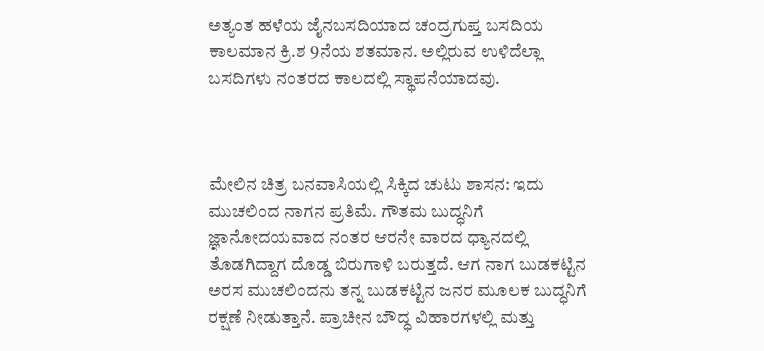ಅತ್ಯಂತ ಹಳೆಯ ಜೈನಬಸದಿಯಾದ ಚಂದ್ರಗುಪ್ತ ಬಸದಿಯ ಕಾಲಮಾನ ಕ್ರಿ.ಶ 9ನೆಯ ಶತಮಾನ. ಅಲ್ಲಿರುವ ಉಳಿದೆಲ್ಲಾ ಬಸದಿಗಳು ನಂತರದ ಕಾಲದಲ್ಲಿ ಸ್ಥಾಪನೆಯಾದವು.



ಮೇಲಿನ ಚಿತ್ರ ಬನವಾಸಿಯಲ್ಲಿ ಸಿಕ್ಕಿದ ಚುಟು ಶಾಸನ: ಇದು ಮುಚಲಿಂದ ನಾಗನ ಪ್ರತಿಮೆ. ಗೌತಮ ಬುದ್ಧನಿಗೆ ಜ್ಞಾನೋದಯವಾದ ನಂತರ ಆರನೇ ವಾರದ ಧ್ಯಾನದಲ್ಲಿ ತೊಡಗಿದ್ದಾಗ ದೊಡ್ಡ ಬಿರುಗಾಳಿ ಬರುತ್ತದೆ. ಆಗ ನಾಗ ಬುಡಕಟ್ಟಿನ ಅರಸ ಮುಚಲಿಂದನು ತನ್ನ ಬುಡಕಟ್ಟಿನ ಜನರ ಮೂಲಕ ಬುದ್ಧನಿಗೆ ರಕ್ಷಣೆ ನೀಡುತ್ತಾನೆ. ಪ್ರಾಚೀನ ಬೌದ್ಧ ವಿಹಾರಗಳಲ್ಲಿ ಮತ್ತು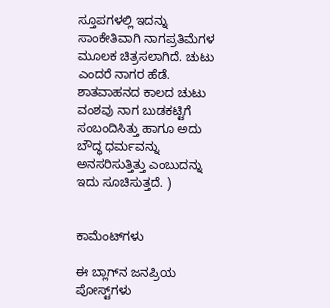ಸ್ತೂಪಗಳಲ್ಲಿ ಇದನ್ನು ಸಾಂಕೇತಿವಾಗಿ ನಾಗಪ್ರತಿಮೆಗಳ ಮೂಲಕ ಚಿತ್ರಸಲಾಗಿದೆ. ಚುಟು ಎಂದರೆ ನಾಗರ ಹೆಡೆ. ಶಾತವಾಹನದ ಕಾಲದ ಚುಟು ವಂಶವು ನಾಗ ಬುಡಕಟ್ಟಿಗೆ ಸಂಬಂದಿಸಿತ್ತು ಹಾಗೂ ಅದು ಬೌದ್ಧ ಧರ್ಮವನ್ನು ಅನಸರಿಸುತ್ತಿತ್ತು ಎಂಬುದನ್ನು ಇದು ಸೂಚಿಸುತ್ತದೆ. )


ಕಾಮೆಂಟ್‌ಗಳು

ಈ ಬ್ಲಾಗ್‌ನ ಜನಪ್ರಿಯ ಪೋಸ್ಟ್‌ಗಳು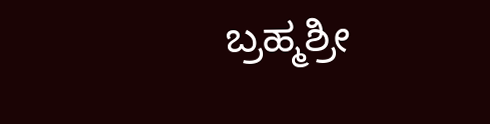ಬ್ರಹ್ಮಶ್ರೀ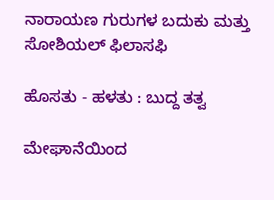ನಾರಾಯಣ ಗುರುಗಳ ಬದುಕು ಮತ್ತು ಸೋಶಿಯಲ್ ಫಿಲಾಸಫಿ

ಹೊಸತು - ಹಳತು : ಬುದ್ದ ತತ್ವ

ಮೇಘಾನೆಯಿಂದ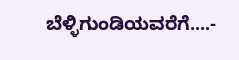ಬೆಳ್ಳಿಗುಂಡಿಯವರೆಗೆ....-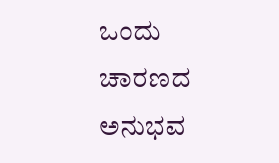ಒಂದು ಚಾರಣದ ಅನುಭವ